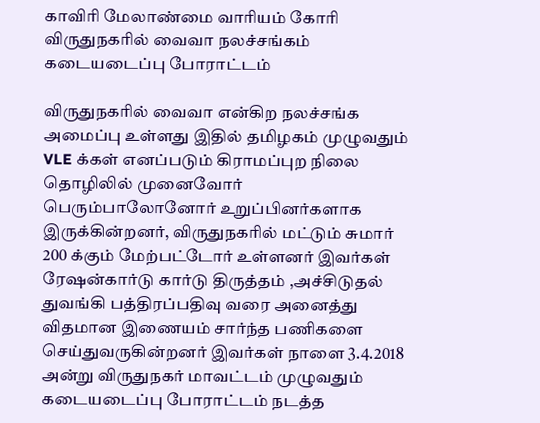காவிரி மேலாண்மை வாரியம் கோரி விருதுநகரில் வைவா நலச்சங்கம் கடையடைப்பு போராட்டம்

விருதுநகரில் வைவா என்கிற நலச்சங்க அமைப்பு உள்ளது இதில் தமிழகம் முழுவதும் VLE க்கள் எனப்படும் கிராமப்புற நிலை தொழிலில் முனைவோர் பெரும்பாலோனோர் உறுப்பினர்களாக இருக்கின்றனர், விருதுநகரில் மட்டும் சுமார் 200 க்கும் மேற்பட்டோர் உள்ளனர் இவர்கள் ரேஷன்கார்டு கார்டு திருத்தம் ,அச்சிடுதல் துவங்கி பத்திரப்பதிவு வரை அனைத்து விதமான இணையம் சார்ந்த பணிகளை செய்துவருகின்றனர் இவர்கள் நாளை 3.4.2018 அன்று விருதுநகர் மாவட்டம் முழுவதும் கடையடைப்பு போராட்டம் நடத்த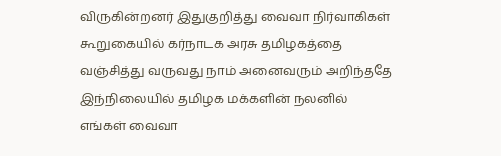விருகின்றனர் இதுகுறித்து வைவா நிர்வாகிகள் கூறுகையில் கர்நாடக அரசு தமிழகத்தை வஞ்சித்து வருவது நாம் அனைவரும் அறிந்ததே இந்நிலையில் தமிழக மக்களின் நலனில் எங்கள் வைவா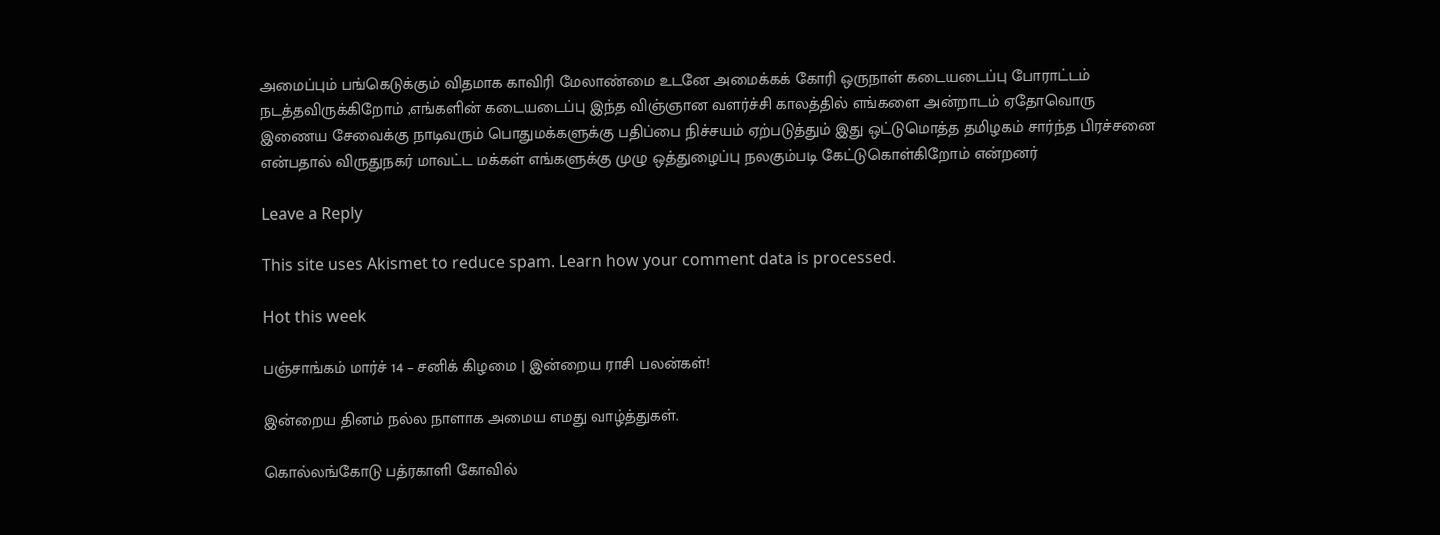அமைப்பும் பங்கெடுக்கும் விதமாக காவிரி மேலாண்மை உடனே அமைக்கக் கோரி ஒருநாள் கடையடைப்பு போராட்டம் நடத்தவிருக்கிறோம் ,எங்களின் கடையடைப்பு இந்த விஞ்ஞான வளர்ச்சி காலத்தில் எங்களை அன்றாடம் ஏதோவொரு இணைய சேவைக்கு நாடிவரும் பொதுமக்களுக்கு பதிப்பை நிச்சயம் ஏற்படுத்தும் இது ஒட்டுமொத்த தமிழகம் சார்ந்த பிரச்சனை என்பதால் விருதுநகர் மாவட்ட மக்கள் எங்களுக்கு முழு ஒத்துழைப்பு நலகும்படி கேட்டுகொள்கிறோம் என்றனர்

Leave a Reply

This site uses Akismet to reduce spam. Learn how your comment data is processed.

Hot this week

பஞ்சாங்கம் மார்ச் 14 – சனிக் கிழமை | இன்றைய ராசி பலன்கள்!

இன்றைய தினம் நல்ல நாளாக அமைய எமது வாழ்த்துகள்.

கொல்லங்கோடு பத்ரகாளி கோவில்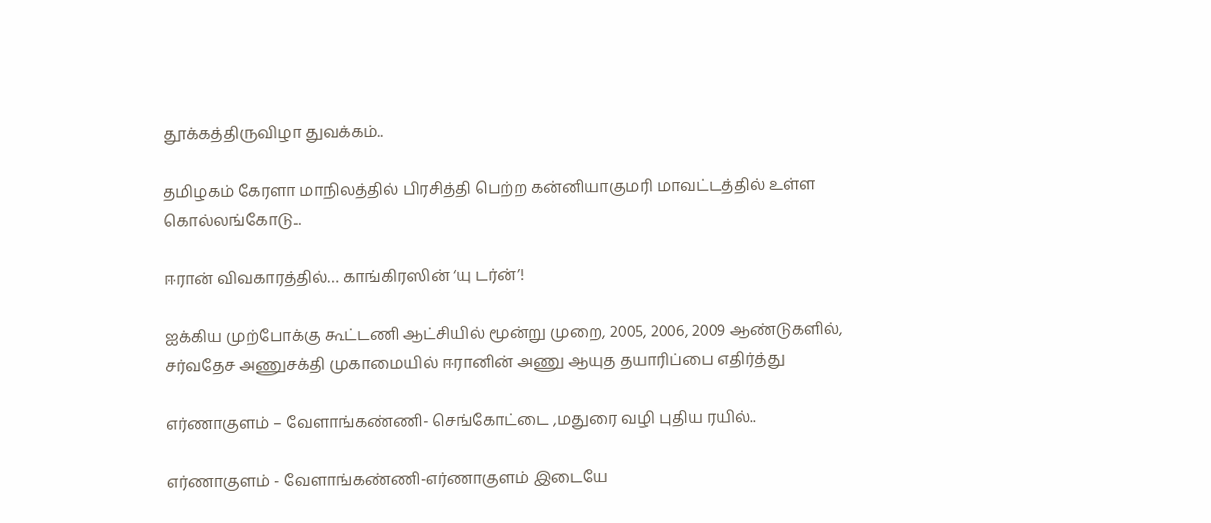தூக்கத்திருவிழா துவக்கம்..

தமிழகம் கேரளா மாநிலத்தில் பிரசித்தி பெற்ற கன்னியாகுமரி மாவட்டத்தில் உள்ள கொல்லங்கோடு...

ஈரான் விவகாரத்தில்… காங்கிரஸின் ‘யு டர்ன்’!

ஐக்கிய முற்போக்கு கூட்டணி ஆட்சியில் மூன்று முறை, 2005, 2006, 2009 ஆண்டுகளில், சர்வதேச அணுசக்தி முகாமையில் ஈரானின் அணு ஆயுத தயாரிப்பை எதிர்த்து

எர்ணாகுளம் – வேளாங்கண்ணி- செங்கோட்டை ,மதுரை வழி புதிய ரயில்..

எர்ணாகுளம் - வேளாங்கண்ணி-எர்ணாகுளம் இடையே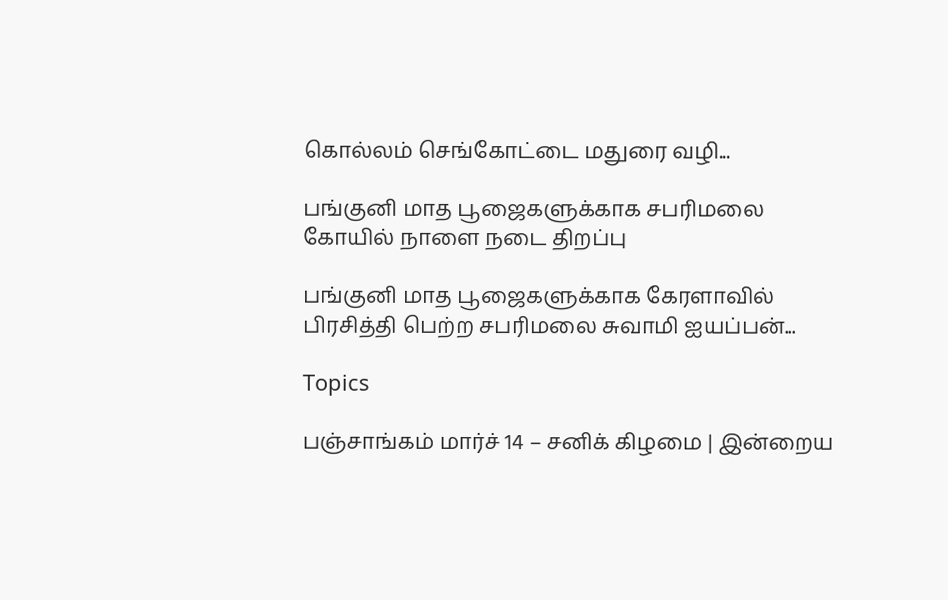கொல்லம் செங்கோட்டை மதுரை வழி...

பங்குனி மாத பூஜைகளுக்காக சபரிமலை கோயில் நாளை நடை திறப்பு

பங்குனி மாத பூஜைகளுக்காக கேரளாவில் பிரசித்தி பெற்ற சபரிமலை சுவாமி ஐயப்பன்...

Topics

பஞ்சாங்கம் மார்ச் 14 – சனிக் கிழமை | இன்றைய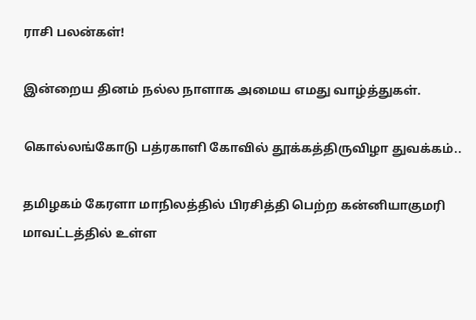ராசி பலன்கள்!

இன்றைய தினம் நல்ல நாளாக அமைய எமது வாழ்த்துகள்.

கொல்லங்கோடு பத்ரகாளி கோவில் தூக்கத்திருவிழா துவக்கம்..

தமிழகம் கேரளா மாநிலத்தில் பிரசித்தி பெற்ற கன்னியாகுமரி மாவட்டத்தில் உள்ள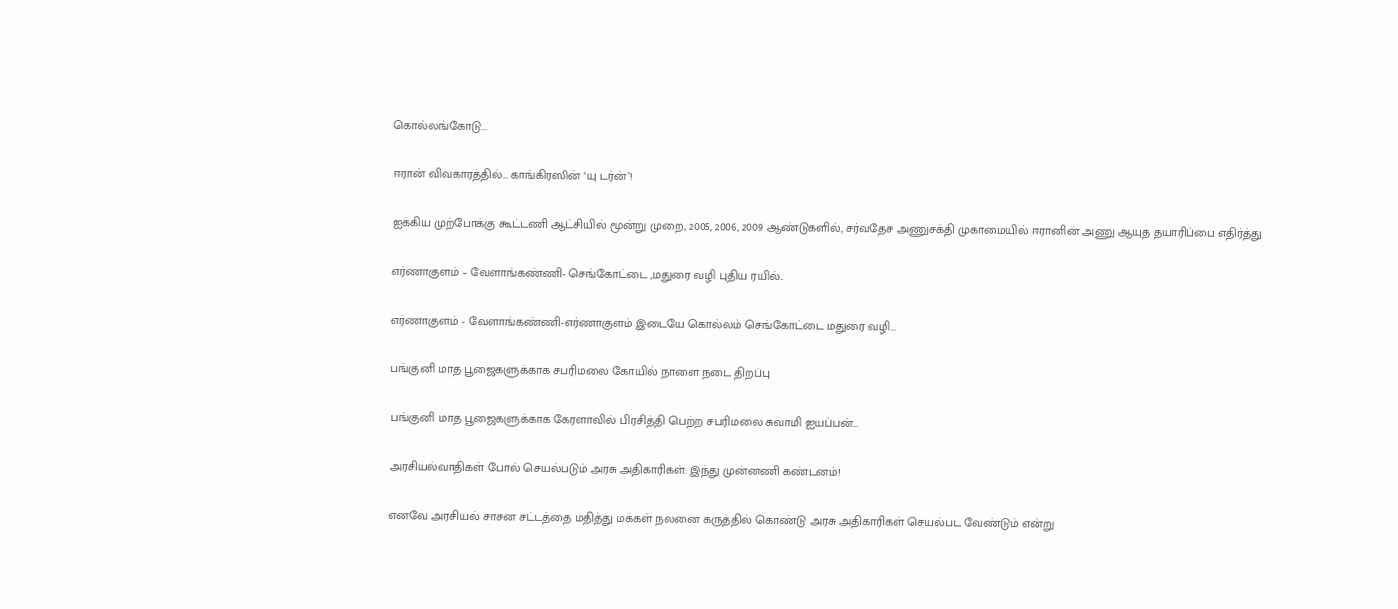கொல்லங்கோடு...

ஈரான் விவகாரத்தில்… காங்கிரஸின் ‘யு டர்ன்’!

ஐக்கிய முற்போக்கு கூட்டணி ஆட்சியில் மூன்று முறை, 2005, 2006, 2009 ஆண்டுகளில், சர்வதேச அணுசக்தி முகாமையில் ஈரானின் அணு ஆயுத தயாரிப்பை எதிர்த்து

எர்ணாகுளம் – வேளாங்கண்ணி- செங்கோட்டை ,மதுரை வழி புதிய ரயில்..

எர்ணாகுளம் - வேளாங்கண்ணி-எர்ணாகுளம் இடையே கொல்லம் செங்கோட்டை மதுரை வழி...

பங்குனி மாத பூஜைகளுக்காக சபரிமலை கோயில் நாளை நடை திறப்பு

பங்குனி மாத பூஜைகளுக்காக கேரளாவில் பிரசித்தி பெற்ற சபரிமலை சுவாமி ஐயப்பன்...

அரசியல்வாதிகள் போல் செயல்படும் அரசு அதிகாரிகள்: இந்து முன்னணி கண்டனம்!

எனவே அரசியல் சாசன சட்டத்தை மதித்து மக்கள் நலனை கருத்தில் கொண்டு அரசு அதிகாரிகள் செயல்பட வேண்டும் என்று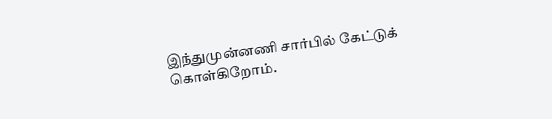இந்துமுன்னணி சார்பில் கேட்டுக் கொள்கிறோம்.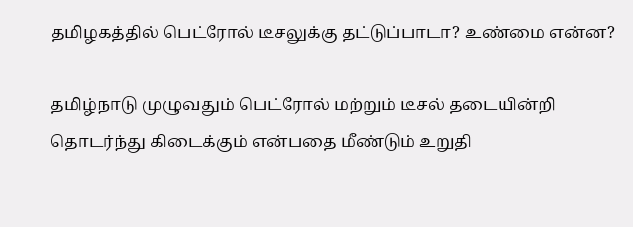தமிழகத்தில் பெட்ரோல் டீசலுக்கு தட்டுப்பாடா? உண்மை என்ன?

தமிழ்நாடு முழுவதும் பெட்ரோல் மற்றும் டீசல் தடையின்றி தொடர்ந்து கிடைக்கும் என்பதை மீண்டும் உறுதி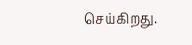செய்கிறது.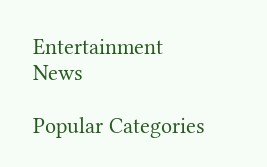Entertainment News

Popular Categories